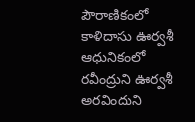పౌరాణికంలో కాళిదాసు ఊర్వశీ
ఆధునికంలో రవీంద్రుని ఊర్వశీ
అరవిందుని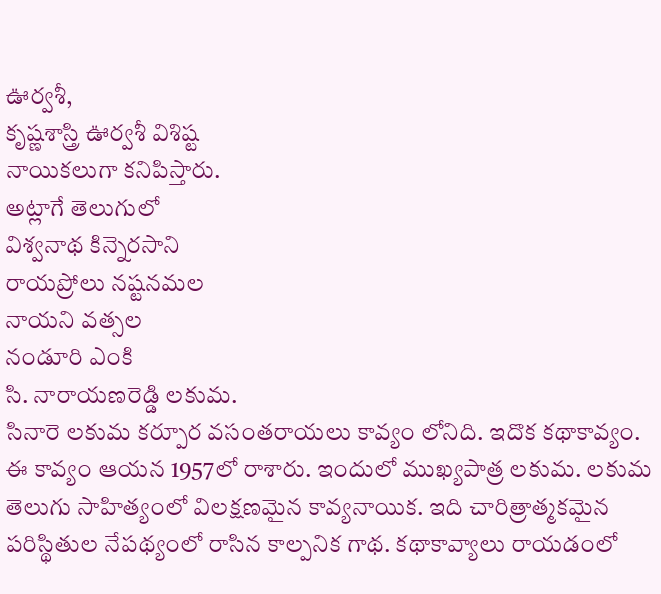ఊర్వశీ,
కృష్ణశాస్త్రి ఊర్వశీ విశిష్ట
నాయికలుగా కనిపిస్తారు.
అట్లాగే తెలుగులో
విశ్వనాథ కిన్నెరసాని
రాయప్రోలు నష్టనమల
నాయని వత్సల
నండూరి ఎంకి
సి. నారాయణరెడ్డి లకుమ.
సినారె లకుమ కర్పూర వసంతరాయలు కావ్యం లోనిది. ఇదొక కథాకావ్యం. ఈ కావ్యం ఆయన 1957లో రాశారు. ఇందులో ముఖ్యపాత్ర లకుమ. లకుమ తెలుగు సాహిత్యంలో విలక్షణమైన కావ్యనాయిక. ఇది చారిత్రాత్మకమైన పరిస్థితుల నేపథ్యంలో రాసిన కాల్పనిక గాథ. కథాకావ్యాలు రాయడంలో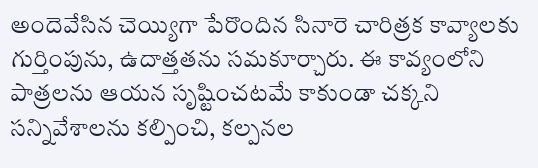అందెవేసిన చెయ్యిగా పేరొందిన సినారె చారిత్రక కావ్యాలకు గుర్తింపును, ఉదాత్తతను సమకూర్చారు. ఈ కావ్యంలోని పాత్రలను ఆయన సృష్టించటమే కాకుండా చక్కని సన్నివేశాలను కల్పించి, కల్పనల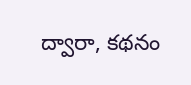ద్వారా, కథనం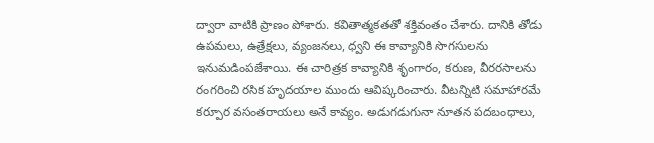ద్వారా వాటికి ప్రాణం పోశారు. కవితాత్మకతతో శక్తివంతం చేశారు. దానికి తోడు ఉపమలు, ఉత్రేక్షలు, వ్యంజనలు, ధ్వని ఈ కావ్యానికి సొగసులను ఇనుమడింపజేశాయి. ఈ చారిత్రక కావ్యానికి శృంగారం, కరుణ, వీరరసాలను రంగరించి రసిక హృదయాల ముందు ఆవిష్కరించారు. వీటన్నిటి సమాహారమే కర్పూర వసంతరాయలు అనే కావ్యం. అడుగడుగునా నూతన పదబంధాలు,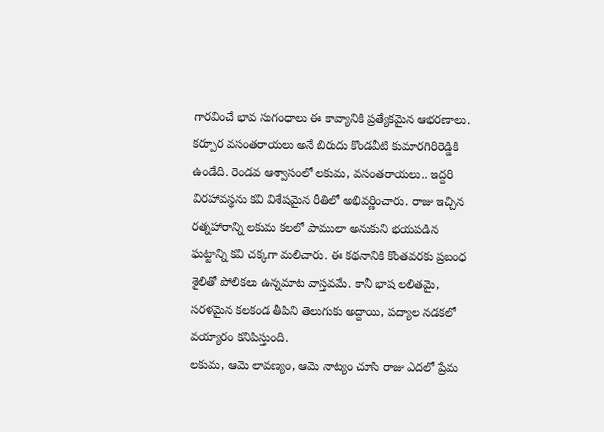గారవించే భావ సుగంధాలు ఈ కావ్యానికి ప్రత్యేకమైన ఆభరణాలు.
కర్పూర వసంతరాయలు అనే బిరుదు కొండవీటి కుమారగిరిరెడ్డికి ఉండేది. రెండవ ఆశ్వాసంలో లకుమ, వసంతరాయలు.. ఇద్దరి విరహావస్థను కవి విశేషమైన రీతిలో అభివర్ణించారు. రాజు ఇచ్చిన రత్నహారాన్ని లకుమ కలలో పాములా అనుకుని భయపడిన ఘట్టాన్ని కవి చక్కగా మలిచారు. ఈ కథనానికి కొంతవరకు ప్రబంధ శైలితో పోలికలు ఉన్నమాట వాస్తవమే. కానీ భాష లలితమై, సరళమైన కలకండ తీపిని తెలుగుకు అద్దాయి, పద్యాల నడకలో వయ్యారం కనిపిస్తుంది.
లకుమ, ఆమె లావణ్యం, ఆమె నాట్యం చూసి రాజు ఎదలో ప్రేమ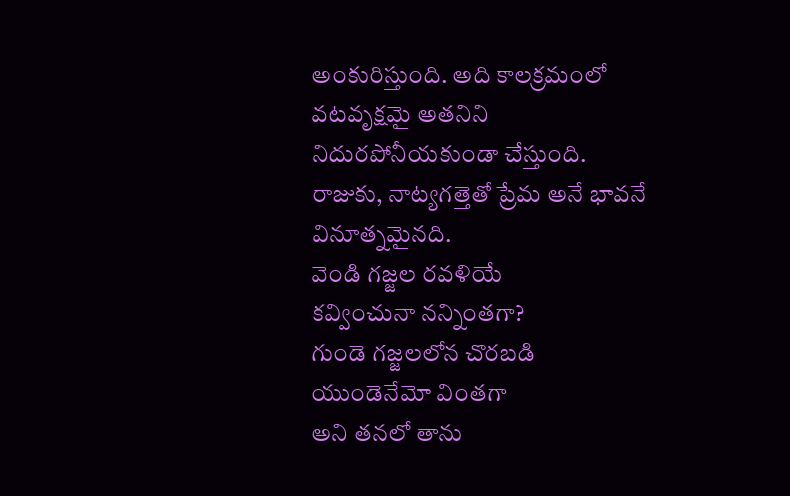అంకురిస్తుంది. అది కాలక్రమంలో వటవృక్షమై అతనిని నిదురపోనీయకుండా చేస్తుంది. రాజుకు, నాట్యగత్తెతో ప్రేమ అనే భావనే వినూత్నమైనది.
వెండి గజ్జల రవళియే
కవ్వించునా నన్నింతగా?
గుండె గజ్జలలోన చొరబడి
యుండెనేమో వింతగా
అని తనలో తాను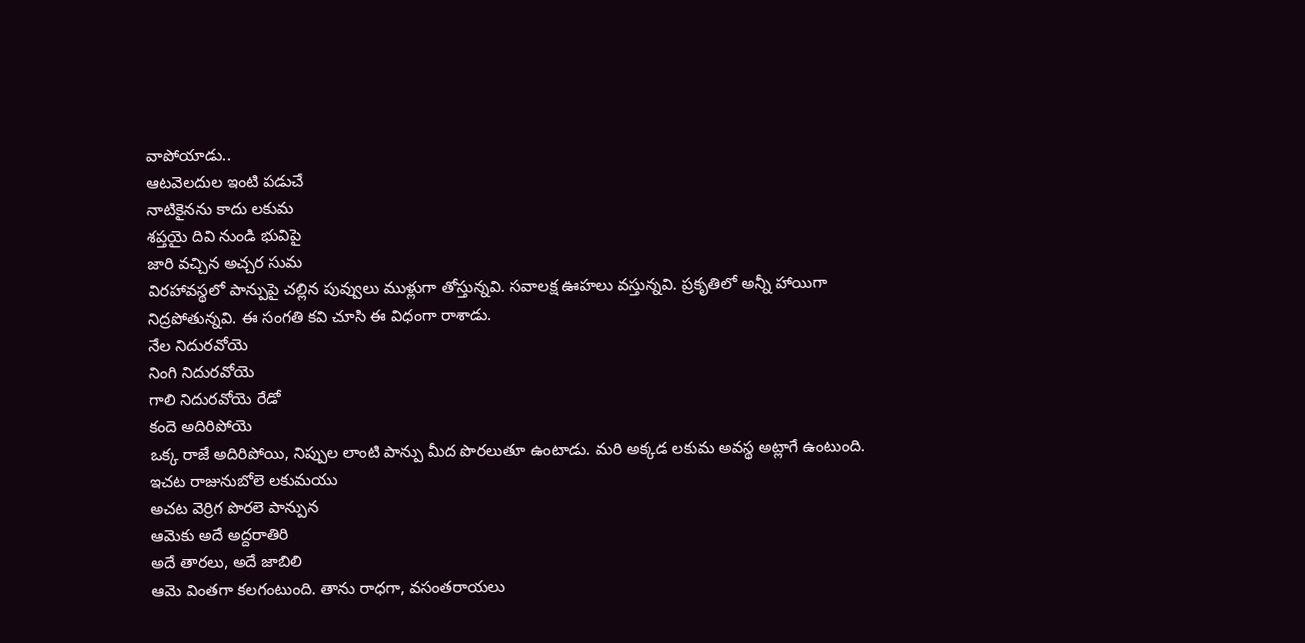వాపోయాడు..
ఆటవెలదుల ఇంటి పడుచే
నాటికైనను కాదు లకుమ
శప్తయై దివి నుండి భువిపై
జారి వచ్చిన అచ్చర సుమ
విరహావస్థలో పాన్పుపై చల్లిన పువ్వులు ముళ్లుగా తోస్తున్నవి. సవాలక్ష ఊహలు వస్తున్నవి. ప్రకృతిలో అన్నీ హాయిగా నిద్రపోతున్నవి. ఈ సంగతి కవి చూసి ఈ విధంగా రాశాడు.
నేల నిదురవోయె
నింగి నిదురవోయె
గాలి నిదురవోయె రేడో
కందె అదిరిపోయె
ఒక్క రాజే అదిరిపోయి, నిప్పుల లాంటి పాన్పు మీద పొరలుతూ ఉంటాడు. మరి అక్కడ లకుమ అవస్థ అట్లాగే ఉంటుంది.
ఇచట రాజునుబోలె లకుమయు
అచట వెర్రిగ పొరలె పాన్పున
ఆమెకు అదే అద్దరాతిరి
అదే తారలు, అదే జాబిలి
ఆమె వింతగా కలగంటుంది. తాను రాధగా, వసంతరాయలు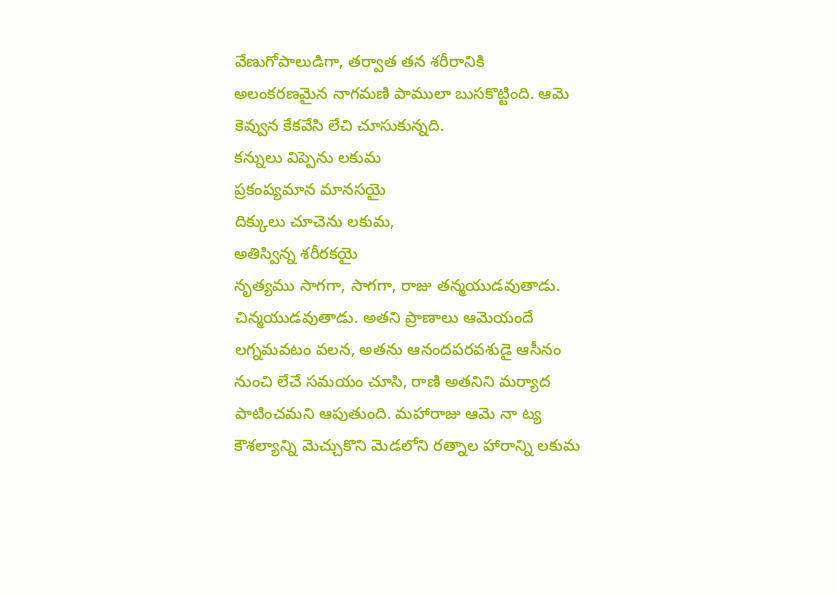వేణుగోపాలుడిగా, తర్వాత తన శరీరానికి అలంకరణమైన నాగమణి పాములా బుసకొట్టింది. ఆమె కెవ్వున కేకవేసి లేచి చూసుకున్నది.
కన్నులు విప్పెను లకుమ
ప్రకంప్యమాన మానసయై
దిక్కులు చూచెను లకుమ,
అతిస్విన్న శరీరకయై
నృత్యము సాగగా, సాగగా, రాజు తన్మయుడవుతాడు. చిన్మయుడవుతాడు. అతని ప్రాణాలు ఆమెయందే లగ్నమవటం వలన, అతను ఆనందపరవశుడై ఆసీనం నుంచి లేచే సమయం చూసి, రాణి అతనిని మర్యాద పాటించమని ఆపుతుంది. మహారాజు ఆమె నా ట్య కౌశల్యాన్ని మెచ్చుకొని మెడలోని రత్నాల హారాన్ని లకుమ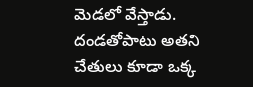మెడలో వేస్తాడు. దండతోపాటు అతని చేతులు కూడా ఒక్క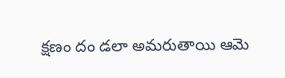క్షణం దం డలా అమరుతాయి ఆమె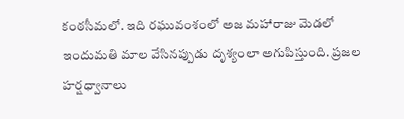కంఠసీమలో. ఇది రఘువంశంలో అజ మహారాజు మెడలో ఇందుమతి మాల వేసినప్పుడు దృశ్యంలా అగుపిస్తుంది. ప్రజల హర్షధ్వానాలు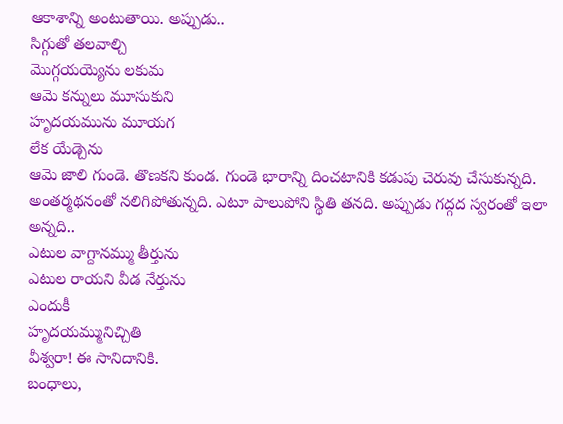ఆకాశాన్ని అంటుతాయి. అప్పుడు..
సిగ్గుతో తలవాల్చి
మొగ్గయయ్యెను లకుమ
ఆమె కన్నులు మూసుకుని
హృదయమును మూయగ
లేక యేడ్చెను
ఆమె జాలి గుండె. తొణకని కుండ. గుండె భారాన్ని దించటానికి కడుపు చెరువు చేసుకున్నది. అంతర్మథనంతో నలిగిపోతున్నది. ఎటూ పాలుపోని స్థితి తనది. అప్పుడు గద్గద స్వరంతో ఇలా అన్నది..
ఎటుల వాగ్దానమ్ము తీర్తును
ఎటుల రాయని వీడ నేర్తును
ఎందుకీ
హృదయమ్మునిచ్చితి
వీశ్వరా! ఈ సానిదానికి.
బంధాలు,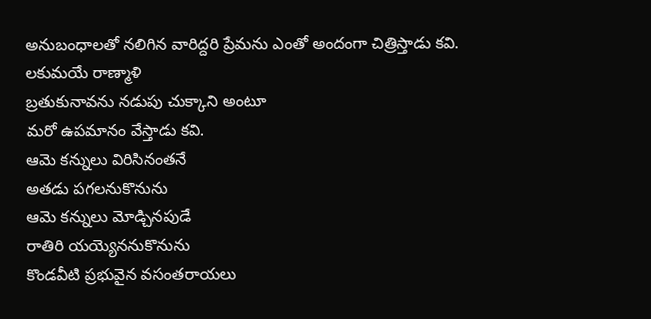అనుబంధాలతో నలిగిన వారిద్దరి ప్రేమను ఎంతో అందంగా చిత్రిస్తాడు కవి.
లకుమయే రాణ్మాళి
బ్రతుకునావను నడుపు చుక్కాని అంటూ
మరో ఉపమానం వేస్తాడు కవి.
ఆమె కన్నులు విరిసినంతనే
అతడు పగలనుకొనును
ఆమె కన్నులు మోడ్చినపుడే
రాతిరి యయ్యెననుకొనును
కొండవీటి ప్రభువైన వసంతరాయలు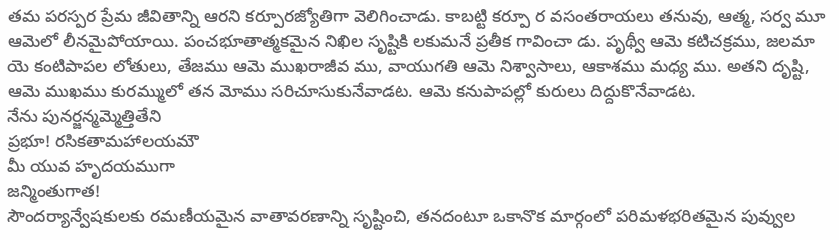తమ పరస్పర ప్రేమ జీవితాన్ని ఆరని కర్పూరజ్యోతిగా వెలిగించాడు. కాబట్టి కర్పూ ర వసంతరాయలు తనువు, ఆత్మ, సర్వ మూ ఆమెలో లీనమైపోయాయి. పంచభూతాత్మకమైన నిఖిల సృష్టికి లకుమనే ప్రతీక గావించా డు. పృథ్వీ ఆమె కటిచక్రము, జలమా యె కంటిపాపల లోతులు, తేజము ఆమె ముఖరాజీవ ము, వాయుగతి ఆమె నిశ్వాసాలు, ఆకాశము మధ్య ము. అతని దృష్టి, ఆమె ముఖము కురమ్ములో తన మోము సరిచూసుకునేవాడట. ఆమె కనుపాపల్లో కురులు దిద్దుకొనేవాడట.
నేను పునర్జన్మమ్మెత్తితేని
ప్రభూ! రసికతామహాలయమౌ
మీ యువ హృదయముగా
జన్మింతుగాత!
సౌందర్యాన్వేషకులకు రమణీయమైన వాతావరణాన్ని సృష్టించి, తనదంటూ ఒకానొక మార్గంలో పరిమళభరితమైన పువ్వుల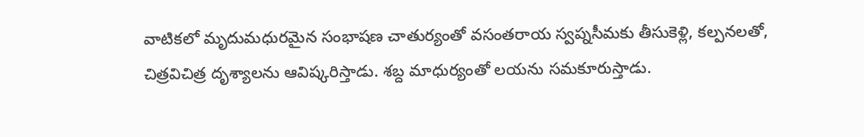వాటికలో మృదుమధురమైన సంభాషణ చాతుర్యంతో వసంతరాయ స్వప్నసీమకు తీసుకెళ్లి, కల్పనలతో, చిత్రవిచిత్ర దృశ్యాలను ఆవిష్కరిస్తాడు. శబ్ద మాధుర్యంతో లయను సమకూరుస్తాడు.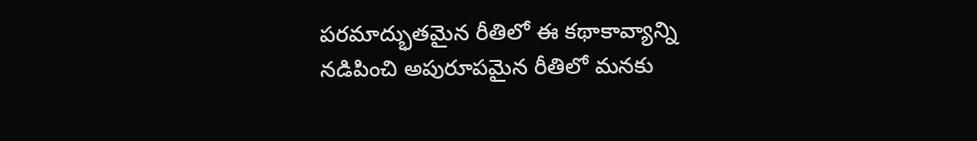పరమాద్భుతమైన రీతిలో ఈ కథాకావ్యాన్ని నడిపించి అపురూపమైన రీతిలో మనకు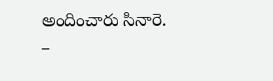అందించారు సినారె.
–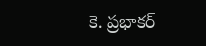కె. ప్రభాకర్